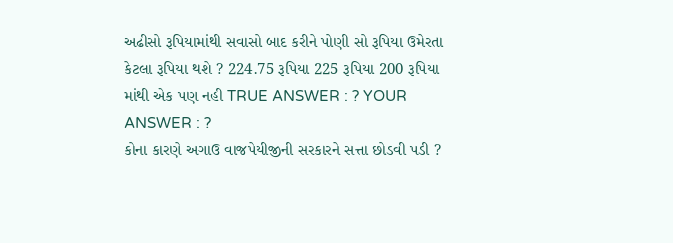અઢીસો રૂપિયામાંથી સવાસો બાદ કરીને પોણી સો રૂપિયા ઉમેરતા કેટલા રૂપિયા થશે ? 224.75 રૂપિયા 225 રૂપિયા 200 રૂપિયા માંથી એક પણ નહી TRUE ANSWER : ? YOUR ANSWER : ?
કોના કારણે અગાઉ વાજપેયીજીની સરકારને સત્તા છોડવી પડી ?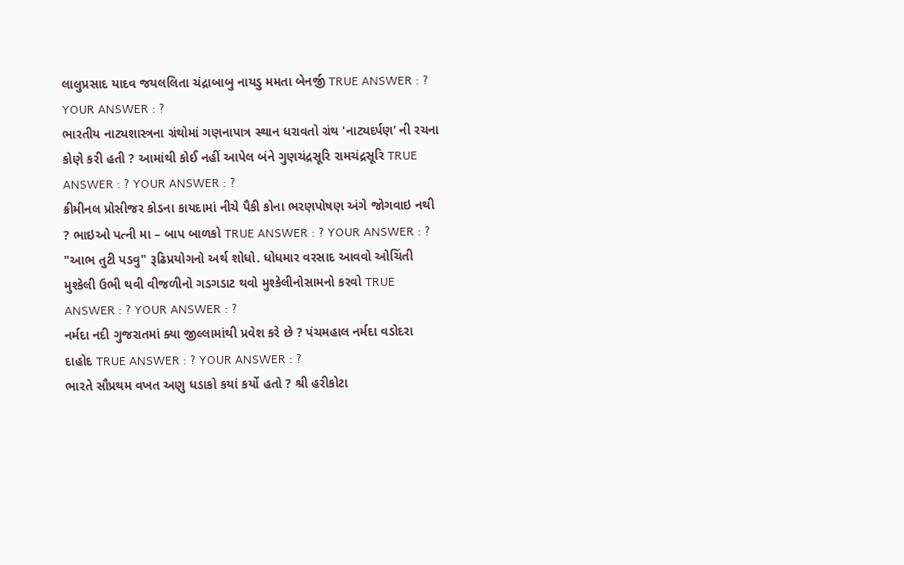લાલુપ્રસાદ યાદવ જયલલિતા ચંદ્રાબાબુ નાયડુ મમતા બેનર્જી TRUE ANSWER : ? YOUR ANSWER : ?
ભારતીય નાટ્યશાસ્ત્રના ગ્રંથોમાં ગણનાપાત્ર સ્થાન ધરાવતો ગ્રંથ 'નાટ્યદર્પણ' ની રચના કોણે કરી હતી ? આમાંથી કોઈ નહીં આપેલ બંને ગુણચંદ્રસૂરિ રામચંદ્રસૂરિ TRUE ANSWER : ? YOUR ANSWER : ?
ક્રીમીનલ પ્રોસીજર કોડના કાયદામાં નીચે પૈકી કોના ભરણપોષણ અંગે જોગવાઇ નથી ? ભાઇઓ પત્ની મા – બાપ બાળકો TRUE ANSWER : ? YOUR ANSWER : ?
"આભ તુટી પડવુ" રૂઢિપ્રયોગનો અર્થ શોધો. ધોધમાર વરસાદ આવવો ઓચિંતી મુશ્કેલી ઉભી થવી વીજળીનો ગડગડાટ થવો મુશ્કેલીનોસામનો કરવો TRUE ANSWER : ? YOUR ANSWER : ?
નર્મદા નદી ગુજરાતમાં ક્યા જીલ્લામાંથી પ્રવેશ કરે છે ? પંચમહાલ નર્મદા વડોદરા દાહોદ TRUE ANSWER : ? YOUR ANSWER : ?
ભારતે સૌપ્રથમ વખત અણુ ધડાકો કયાં કર્યો હતો ? શ્રી હરીકોટા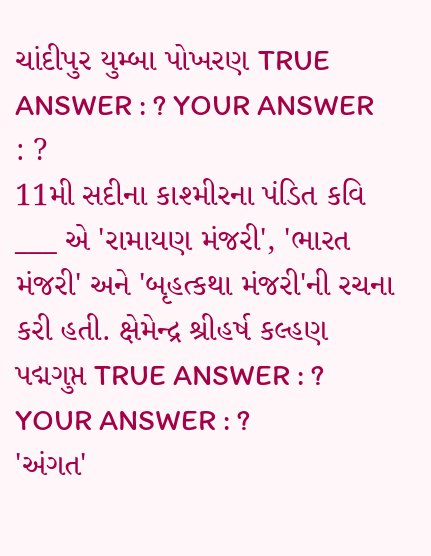ચાંદીપુર યુમ્બા પોખરણ TRUE ANSWER : ? YOUR ANSWER : ?
11મી સદીના કાશ્મીરના પંડિત કવિ ___ એ 'રામાયણ મંજરી', 'ભારત મંજરી' અને 'બૃહત્કથા મંજરી'ની રચના કરી હતી. ક્ષેમેન્દ્ર શ્રીહર્ષ કલ્હણ પદ્મગુપ્ત TRUE ANSWER : ? YOUR ANSWER : ?
'અંગત'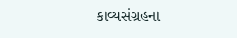કાવ્યસંગ્રહના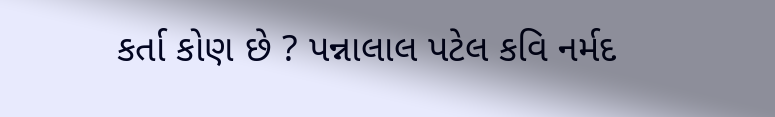કર્તા કોણ છે ? પન્નાલાલ પટેલ કવિ નર્મદ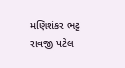મણિશંકર ભટ્ટ રાવજી પટેલ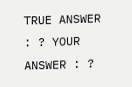TRUE ANSWER : ? YOUR ANSWER : ?